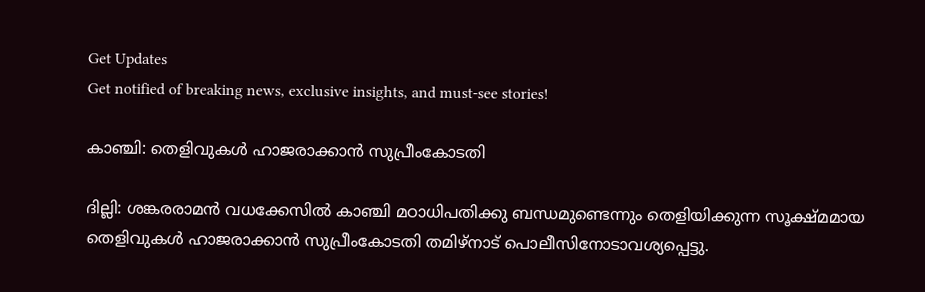Get Updates
Get notified of breaking news, exclusive insights, and must-see stories!

കാഞ്ചി: തെളിവുകള്‍ ഹാജരാക്കാന്‍ സുപ്രീംകോടതി

ദില്ലി: ശങ്കരരാമന്‍ വധക്കേസില്‍ കാഞ്ചി മഠാധിപതിക്കു ബന്ധമുണ്ടെന്നും തെളിയിക്കുന്ന സൂക്ഷ്മമായ തെളിവുകള്‍ ഹാജരാക്കാന്‍ സുപ്രീംകോടതി തമിഴ്നാട് പൊലീസിനോടാവശ്യപ്പെട്ടു.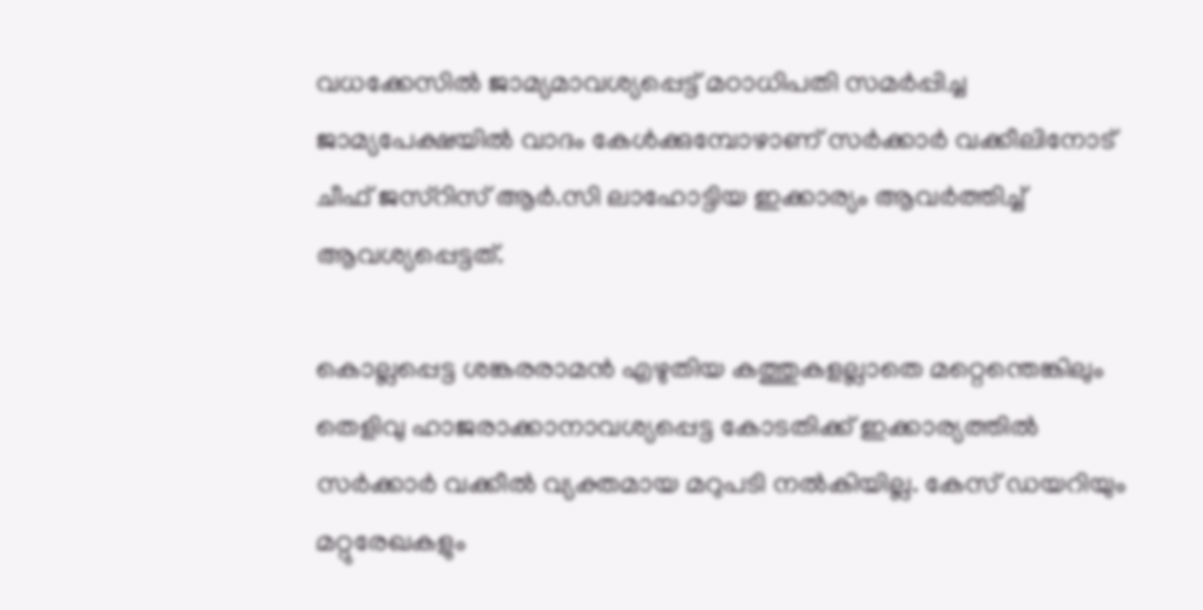വധക്കേസില്‍ ജാമ്യമാവശ്യപ്പെട്ട് മഠാധിപതി സമര്‍പ്പിച്ച ജാമ്യപേക്ഷയില്‍ വാദം കേള്‍ക്കുമ്പോഴാണ് സര്‍ക്കാര്‍ വക്കീലിനോട് ചീഫ് ജസ്റിസ് ആര്‍.സി ലാഹോട്ടിയ ഇക്കാര്യം ആവര്‍ത്തിച്ച് ആവശ്യപ്പെട്ടത്.

കൊല്ലപ്പെട്ട ശങ്കരരാമന്‍ എഴുതിയ കത്തുകളല്ലാതെ മറ്റെന്തെങ്കിലും തെളിവു ഹാജരാക്കാനാവശ്യപ്പെട്ട കോടതിക്ക് ഇക്കാര്യത്തില്‍ സര്‍ക്കാര്‍ വക്കീല്‍ വ്യക്തമായ മറുപടി നല്‍കിയില്ല. കേസ് ഡയറിയും മറ്റുരേഖകളും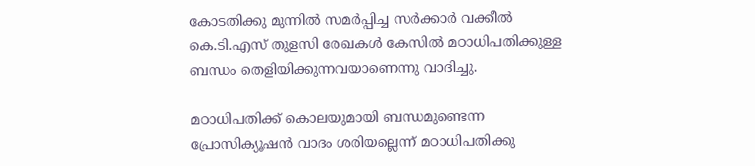കോടതിക്കു മുന്നില്‍ സമര്‍പ്പിച്ച സര്‍ക്കാര്‍ വക്കീല്‍ കെ.ടി.എസ് തുളസി രേഖകള്‍ കേസില്‍ മഠാധിപതിക്കുള്ള ബന്ധം തെളിയിക്കുന്നവയാണെന്നു വാദിച്ചു.

മഠാധിപതിക്ക് കൊലയുമായി ബന്ധമുണ്ടെന്ന പ്രോസിക്യൂഷന്‍ വാദം ശരിയല്ലെന്ന് മഠാധിപതിക്കു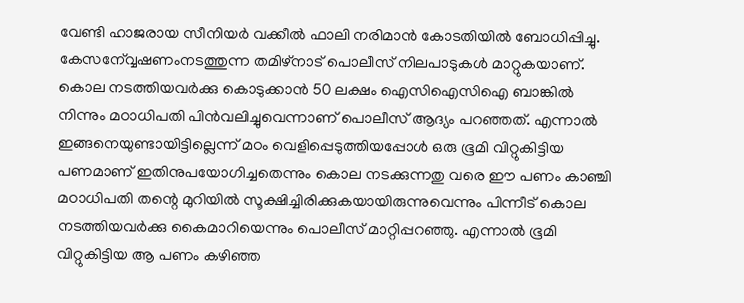വേണ്ടി ഹാജരായ സീനിയര്‍ വക്കീല്‍ ഫാലി നരിമാന്‍ കോടതിയില്‍ ബോധിപ്പിച്ചു. കേസന്വ്വേഷണംനടത്തുന്ന തമിഴ്നാട് പൊലീസ് നിലപാടുകള്‍ മാറ്റുകയാണ്. കൊല നടത്തിയവര്‍ക്കു കൊടുക്കാന്‍ 50 ലക്ഷം ഐസിഐസിഐ ബാങ്കില്‍ നിന്നും മഠാധിപതി പിന്‍വലിച്ചുവെന്നാണ് പൊലീസ് ആദ്യം പറഞ്ഞത്. എന്നാല്‍ ഇങ്ങനെയുണ്ടായിട്ടില്ലെന്ന് മഠം വെളിപ്പെടുത്തിയപ്പോള്‍ ഒരു ഭൂമി വിറ്റുകിട്ടിയ പണമാണ് ഇതിനുപയോഗിച്ചതെന്നും കൊല നടക്കുന്നതു വരെ ഈ പണം കാഞ്ചി മഠാധിപതി തന്റെ മുറിയില്‍ സൂക്ഷിച്ചിരിക്കുകയായിരുന്നുവെന്നും പിന്നീട് കൊല നടത്തിയവര്‍ക്കു കൈമാറിയെന്നും പൊലീസ് മാറ്റിപ്പറഞ്ഞു. എന്നാല്‍ ഭൂമി വിറ്റുകിട്ടിയ ആ പണം കഴിഞ്ഞ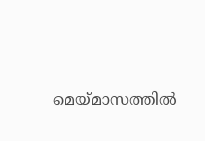മെയ്മാസത്തില്‍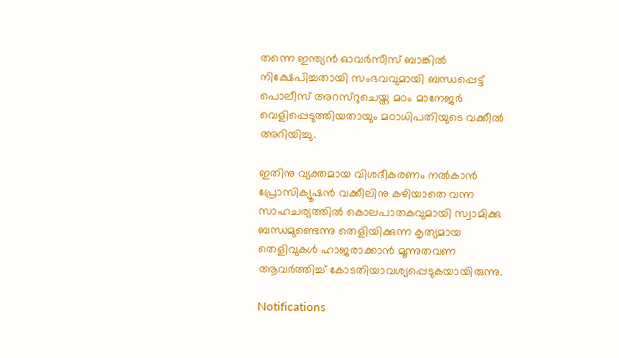തന്നെ ഇന്ത്യന്‍ ഓവര്‍സീസ് ബാങ്കില്‍ നിക്ഷേപിച്ചതായി സംഭവവുമായി ബന്ധപ്പെട്ട് പൊലീസ് അറസ്റുചെയ്ത മഠം മാനേജര്‍ വെളിപ്പെടുത്തിയതായും മഠാധിപതിയുടെ വക്കീല്‍ അറിയിച്ചു.

ഇതിനു വ്യക്തമായ വിശദീകരണം നല്‍കാന്‍ പ്രോസിക്യൂഷന്‍ വക്കീലിനു കഴിയാതെ വന്ന സാഹചര്യത്തില്‍ കൊലപാതകവുമായി സ്വാമിക്കു ബന്ധമുണ്ടെന്നു തെളിയിക്കുന്ന കൃത്യമായ തെളിവുകള്‍ ഹാജരാക്കാന്‍ മൂന്നുതവണ ആവര്‍ത്തിച്ച് കോടതിയാവശ്യപ്പെടുകയായിരുന്നു.

Notifications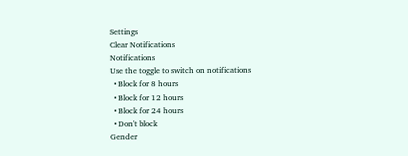Settings
Clear Notifications
Notifications
Use the toggle to switch on notifications
  • Block for 8 hours
  • Block for 12 hours
  • Block for 24 hours
  • Don't block
Gender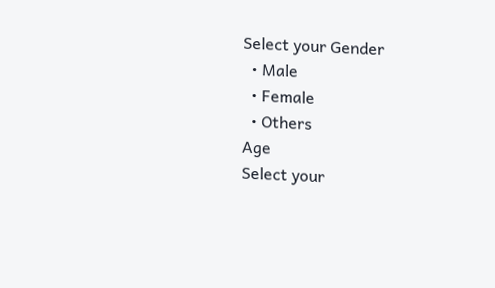Select your Gender
  • Male
  • Female
  • Others
Age
Select your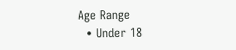Age Range
  • Under 18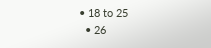• 18 to 25
  • 26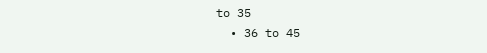to 35
  • 36 to 45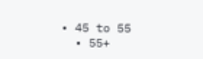• 45 to 55
  • 55+